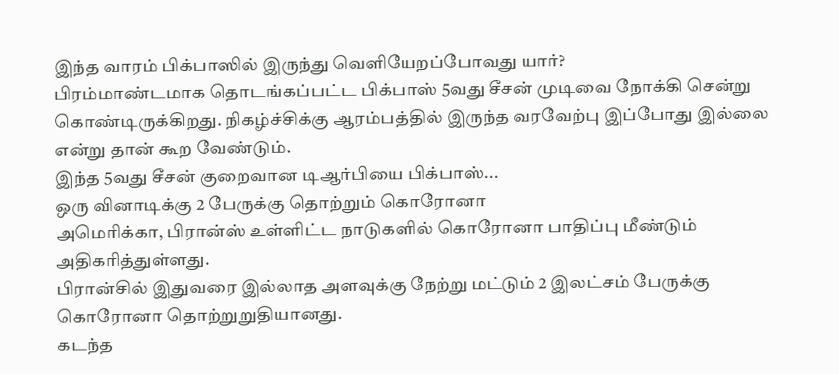இந்த வாரம் பிக்பாஸில் இருந்து வெளியேறப்போவது யார்?
பிரம்மாண்டமாக தொடங்கப்பட்ட பிக்பாஸ் 5வது சீசன் முடிவை நோக்கி சென்று கொண்டிருக்கிறது. நிகழ்ச்சிக்கு ஆரம்பத்தில் இருந்த வரவேற்பு இப்போது இல்லை என்று தான் கூற வேண்டும்.
இந்த 5வது சீசன் குறைவான டிஆர்பியை பிக்பாஸ்...
ஒரு வினாடிக்கு 2 பேருக்கு தொற்றும் கொரோனா
அமெரிக்கா, பிரான்ஸ் உள்ளிட்ட நாடுகளில் கொரோனா பாதிப்பு மீண்டும் அதிகரித்துள்ளது.
பிரான்சில் இதுவரை இல்லாத அளவுக்கு நேற்று மட்டும் 2 இலட்சம் பேருக்கு கொரோனா தொற்றுறுதியானது.
கடந்த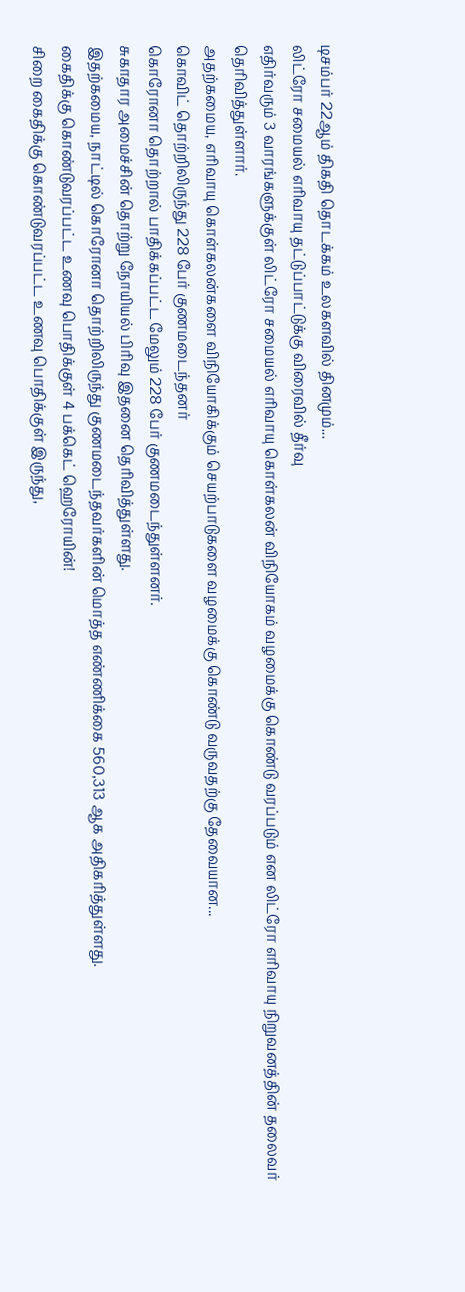டிசம்பர் 22ஆம் திகதி தொடக்கம் உலகளவில் தினமும்...
லிட்ரோ சமையல் எரிவாயு தட்டுப்பாட்டுக்கு விரைவில் தீர்வு
எதிர்வரும் 3 வாரங்களுக்குள் லிட்ரோ சமையல் எரிவாயு கொள்கலன் விநியோகம் வழமைக்கு கொண்டு வரப்படும் என லிட்ரோ எரிவாயு நிறுவனத்தின் தலைவர் தெரிவித்துள்ளார்.
அதற்கமைய, எரிவாயு கொள்கலன்களை விநியோகிக்கும் செயற்பாடுகளை வழமைக்கு கொண்டு வருவதற்கு தேவையான...
கொவிட் தொற்றிலிருந்து 228 பேர் குணமடைந்தனர்
கொரோனா தொற்றால் பாதிக்கப்பட்ட மேலும் 228 பேர் குணமடைந்துள்ளனர்.
சுகாதார அமைச்சின் தொற்று நோயியல் பிரிவு இதனை தெரிவித்துள்ளது.
இதற்கமைய, நாட்டில் கொரோனா தொற்றிலிருந்து குணமடைந்தவர்களின் மொத்த எண்ணிக்கை 560,313 ஆக அதிகரித்துள்ளது.
கைதிக்கு கொண்டுவரப்பட்ட உணவு பொதிக்குள் 4 பக்கெட் ஹெரோயின்!
சிறை கைதிக்கு கொண்டுவரப்பட்ட உணவு பொதிக்குள் இருந்து,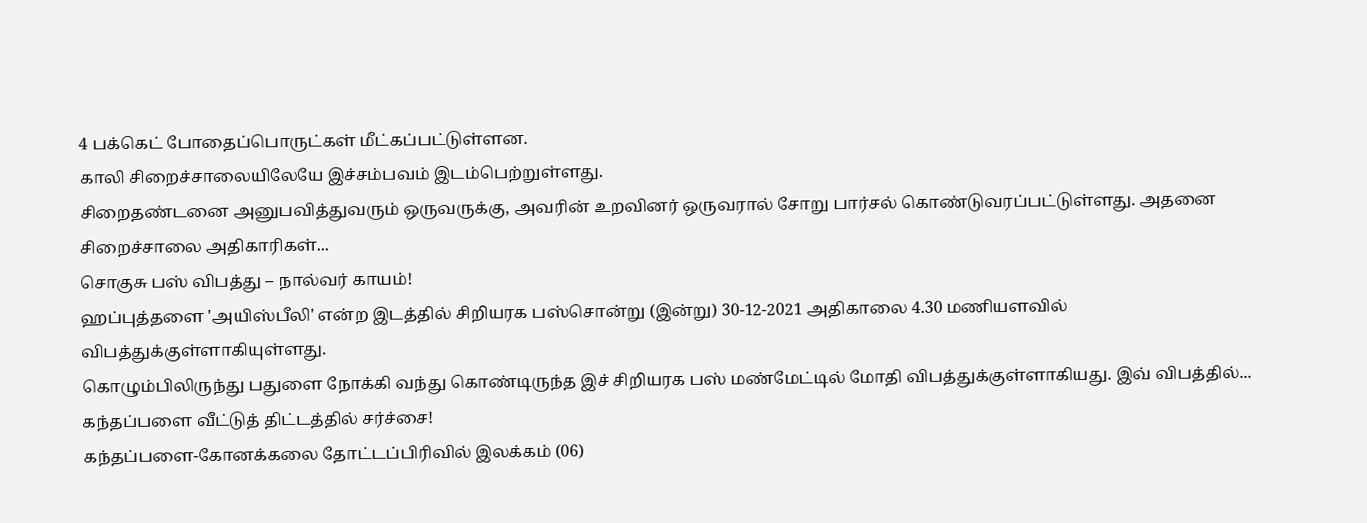4 பக்கெட் போதைப்பொருட்கள் மீட்கப்பட்டுள்ளன.
காலி சிறைச்சாலையிலேயே இச்சம்பவம் இடம்பெற்றுள்ளது.
சிறைதண்டனை அனுபவித்துவரும் ஒருவருக்கு, அவரின் உறவினர் ஒருவரால் சோறு பார்சல் கொண்டுவரப்பட்டுள்ளது. அதனை சிறைச்சாலை அதிகாரிகள்...
சொகுசு பஸ் விபத்து – நால்வர் காயம்!
ஹப்புத்தளை 'அயிஸ்பீலி' என்ற இடத்தில் சிறியரக பஸ்சொன்று (இன்று) 30-12-2021 அதிகாலை 4.30 மணியளவில் விபத்துக்குள்ளாகியுள்ளது.
கொழும்பிலிருந்து பதுளை நோக்கி வந்து கொண்டிருந்த இச் சிறியரக பஸ் மண்மேட்டில் மோதி விபத்துக்குள்ளாகியது. இவ் விபத்தில்...
கந்தப்பளை வீட்டுத் திட்டத்தில் சர்ச்சை!
கந்தப்பளை-கோனக்கலை தோட்டப்பிரிவில் இலக்கம் (06)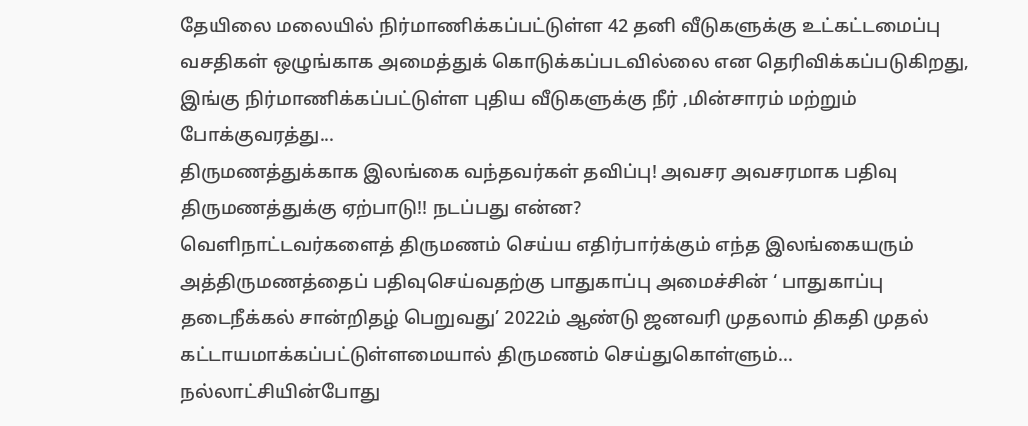தேயிலை மலையில் நிர்மாணிக்கப்பட்டுள்ள 42 தனி வீடுகளுக்கு உட்கட்டமைப்பு வசதிகள் ஒழுங்காக அமைத்துக் கொடுக்கப்படவில்லை என தெரிவிக்கப்படுகிறது,
இங்கு நிர்மாணிக்கப்பட்டுள்ள புதிய வீடுகளுக்கு நீர் ,மின்சாரம் மற்றும் போக்குவரத்து...
திருமணத்துக்காக இலங்கை வந்தவர்கள் தவிப்பு! அவசர அவசரமாக பதிவு திருமணத்துக்கு ஏற்பாடு!! நடப்பது என்ன?
வெளிநாட்டவர்களைத் திருமணம் செய்ய எதிர்பார்க்கும் எந்த இலங்கையரும் அத்திருமணத்தைப் பதிவுசெய்வதற்கு பாதுகாப்பு அமைச்சின் ‘ பாதுகாப்பு தடைநீக்கல் சான்றிதழ் பெறுவது’ 2022ம் ஆண்டு ஜனவரி முதலாம் திகதி முதல் கட்டாயமாக்கப்பட்டுள்ளமையால் திருமணம் செய்துகொள்ளும்...
நல்லாட்சியின்போது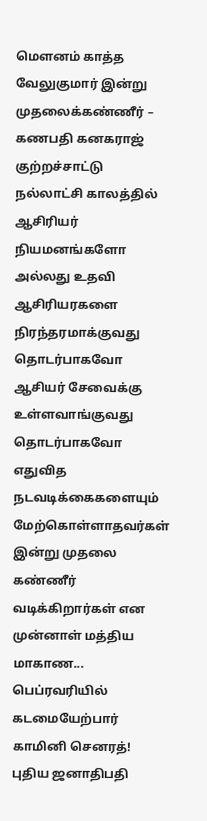மௌனம் காத்த வேலுகுமார் இன்று முதலைக்கண்ணீர் – கணபதி கனகராஜ் குற்றச்சாட்டு
நல்லாட்சி காலத்தில் ஆசிரியர் நியமனங்களோ அல்லது உதவி ஆசிரியரகளை நிரந்தரமாக்குவது தொடர்பாகவோ ஆசியர் சேவைக்கு உள்ளவாங்குவது தொடர்பாகவோ எதுவித நடவடிக்கைகளையும் மேற்கொள்ளாதவர்கள் இன்று முதலை கண்ணீர் வடிக்கிறார்கள் என முன்னாள் மத்திய மாகாண...
பெப்ரவரியில் கடமையேற்பார் காமினி செனரத்!
புதிய ஜனாதிபதி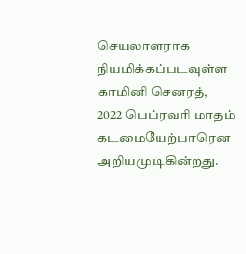செயலாளராக நியமிக்கப்படவுள்ள காமினி செனரத், 2022 பெப்ரவரி மாதம் கடமையேற்பாரென அறியமுடிகின்றது.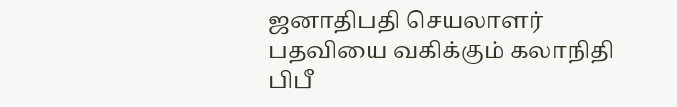ஜனாதிபதி செயலாளர் பதவியை வகிக்கும் கலாநிதி பிபீ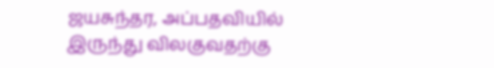ஜயசுந்தர, அப்பதவியில் இருந்து விலகுவதற்கு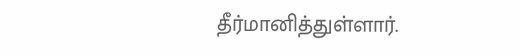தீர்மானித்துள்ளார்.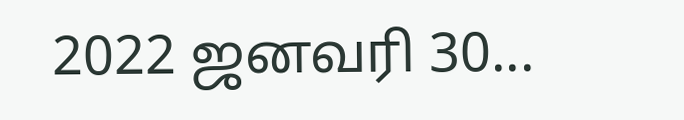2022 ஜனவரி 30...